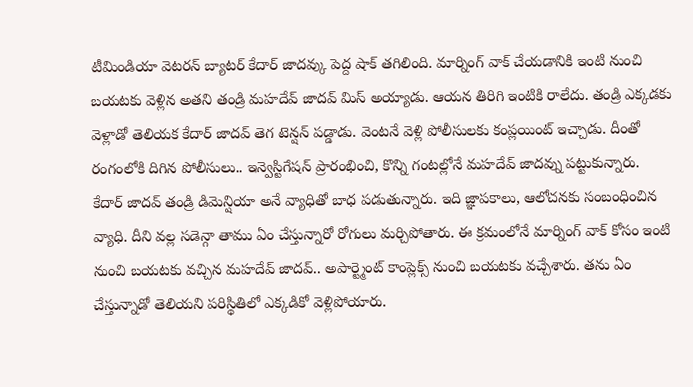టీమిండియా వెటరన్ బ్యాటర్ కేదార్ జాదవ్కు పెద్ద షాక్ తగిలింది. మార్నింగ్ వాక్ చేయడానికి ఇంటి నుంచి బయటకు వెళ్లిన అతని తండ్రి మహదేవ్ జాదవ్ మిస్ అయ్యాడు. ఆయన తిరిగి ఇంటికి రాలేదు. తండ్రి ఎక్కడకు వెళ్లాడో తెలియక కేదార్ జాదవ్ తెగ టెన్షన్ పడ్డాడు. వెంటనే వెళ్లి పోలీసులకు కంప్లయింట్ ఇచ్చాడు. దీంతో రంగంలోకి దిగిన పోలీసులు.. ఇన్వెస్టిగేషన్ ప్రారంభించి, కొన్ని గంటల్లోనే మహదేవ్ జాదవ్ను పట్టుకున్నారు.
కేదార్ జాదవ్ తండ్రి డిమెన్షియా అనే వ్యాధితో బాధ పడుతున్నారు. ఇది జ్ఞాపకాలు, ఆలోచనకు సంబంధించిన వ్యాధి. దీని వల్ల సడెన్గా తాము ఏం చేస్తున్నారో రోగులు మర్చిపోతారు. ఈ క్రమంలోనే మార్నింగ్ వాక్ కోసం ఇంటి నుంచి బయటకు వచ్చిన మహదేవ్ జాదవ్.. అపార్ట్మెంట్ కాంప్లెక్స్ నుంచి బయటకు వచ్చేశారు. తను ఏం చేస్తున్నాడో తెలియని పరిస్థితిలో ఎక్కడికో వెళ్లిపోయారు.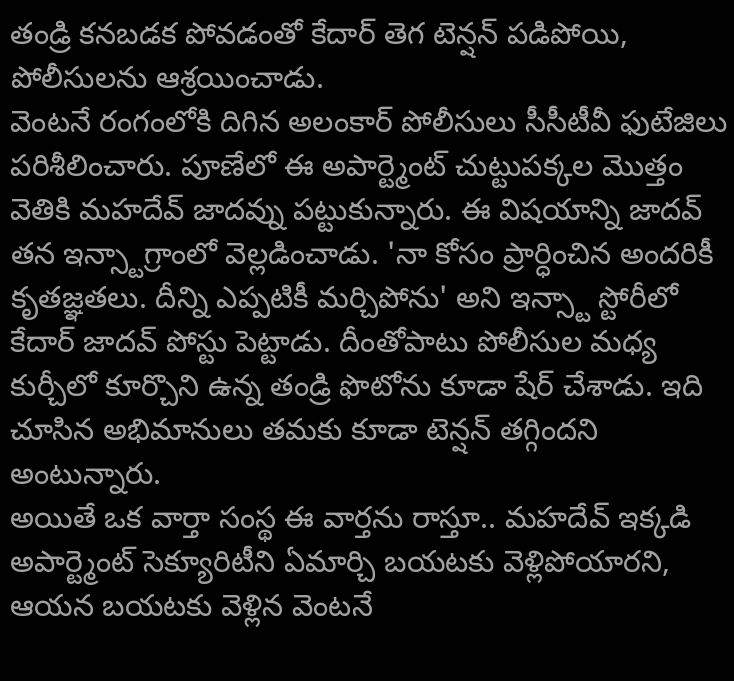తండ్రి కనబడక పోవడంతో కేదార్ తెగ టెన్షన్ పడిపోయి, పోలీసులను ఆశ్రయించాడు.
వెంటనే రంగంలోకి దిగిన అలంకార్ పోలీసులు సీసీటీవీ ఫుటేజిలు పరిశీలించారు. పూణేలో ఈ అపార్ట్మెంట్ చుట్టుపక్కల మొత్తం వెతికి మహదేవ్ జాదవ్ను పట్టుకున్నారు. ఈ విషయాన్ని జాదవ్ తన ఇన్స్టాగ్రాంలో వెల్లడించాడు. 'నా కోసం ప్రార్ధించిన అందరికీ కృతజ్ఞతలు. దీన్ని ఎప్పటికీ మర్చిపోను' అని ఇన్స్టా స్టోరీలో కేదార్ జాదవ్ పోస్టు పెట్టాడు. దీంతోపాటు పోలీసుల మధ్య కుర్చీలో కూర్చొని ఉన్న తండ్రి ఫొటోను కూడా షేర్ చేశాడు. ఇది చూసిన అభిమానులు తమకు కూడా టెన్షన్ తగ్గిందని అంటున్నారు.
అయితే ఒక వార్తా సంస్థ ఈ వార్తను రాస్తూ.. మహదేవ్ ఇక్కడి అపార్ట్మెంట్ సెక్యూరిటీని ఏమార్చి బయటకు వెళ్లిపోయారని, ఆయన బయటకు వెళ్లిన వెంటనే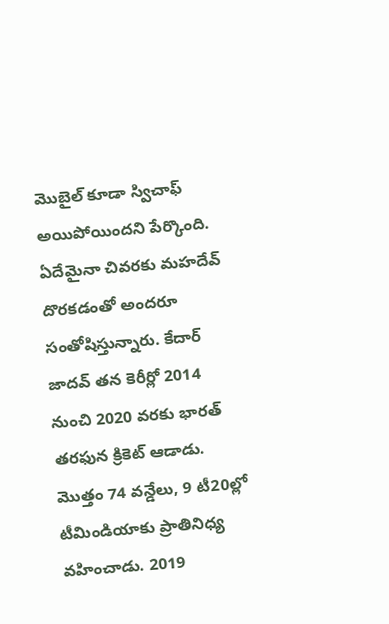మొబైల్ కూడా స్విచాఫ్ అయిపోయిందని పేర్కొంది. ఏదేమైనా చివరకు మహదేవ్ దొరకడంతో అందరూ సంతోషిస్తున్నారు. కేదార్ జాదవ్ తన కెరీర్లో 2014 నుంచి 2020 వరకు భారత్ తరఫున క్రికెట్ ఆడాడు. మొత్తం 74 వన్డేలు, 9 టీ20ల్లో టీమిండియాకు ప్రాతినిధ్య వహించాడు. 2019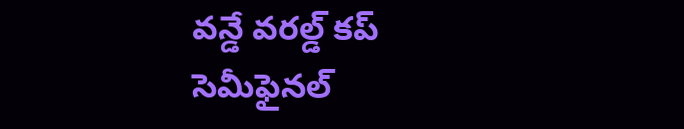వన్డే వరల్డ్ కప్ సెమీఫైనల్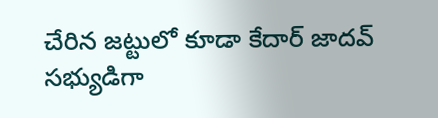చేరిన జట్టులో కూడా కేదార్ జాదవ్ సభ్యుడిగా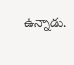ఉన్నాడు.